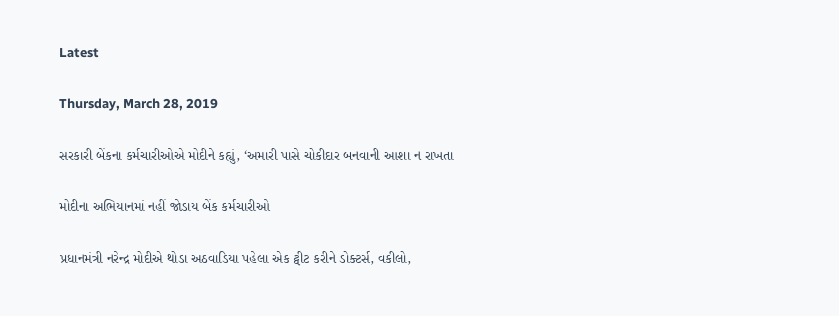Latest

Thursday, March 28, 2019

સરકારી બેંકના કર્મચારીઓએ મોદીને કહ્યું, ‘અમારી પાસે ચોકીદાર બનવાની આશા ન રાખતા

મોદીના અભિયાનમાં નહીં જોડાય બેંક કર્મચારીઓ

પ્રધાનમંત્રી નરેન્દ્ર મોદીએ થોડા અઠવાડિયા પહેલા એક ટ્વીટ કરીને ડોક્ટર્સ, વકીલો,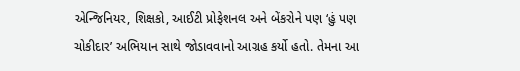એન્જિનિયર, શિક્ષકો, આઈટી પ્રોફેશનલ અને બેંકરોને પણ ‘હું પણ ચોકીદાર’ અભિયાન સાથે જોડાવવાનો આગ્રહ કર્યો હતો. તેમના આ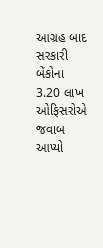આગ્રહ બાદ સરકારી બેંકોના 3.20 લાખ ઓફિસરોએ જવાબ આપ્યો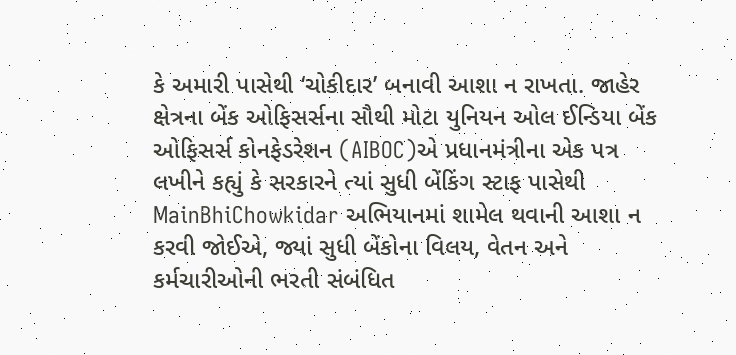કે અમારી પાસેથી ‘ચોકીદાર’ બનાવી આશા ન રાખતા. જાહેર ક્ષેત્રના બેંક ઓફિસર્સના સૌથી મોટા યુનિયન ઓલ ઈન્ડિયા બેંક ઓફિસર્સ કોનફેડરેશન (AIBOC)એ પ્રધાનમંત્રીના એક પત્ર લખીને કહ્યું કે સરકારને ત્યાં સુધી બેંકિંગ સ્ટાફ પાસેથી MainBhiChowkidar અભિયાનમાં શામેલ થવાની આશા ન કરવી જોઈએ, જ્યાં સુધી બેંકોના વિલય, વેતન અને કર્મચારીઓની ભરતી સંબંધિત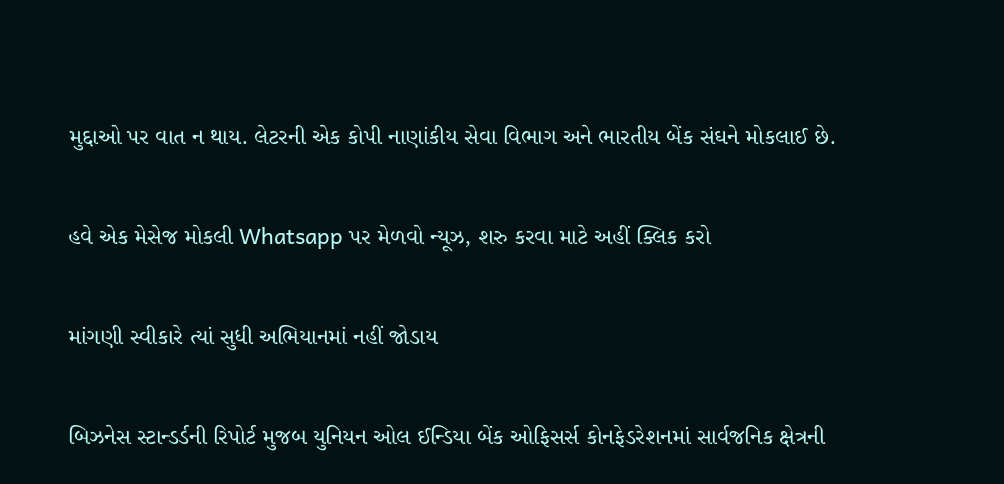મુદ્દાઓ પર વાત ન થાય. લેટરની એક કોપી નાણાંકીય સેવા વિભાગ અને ભારતીય બેંક સંઘને મોકલાઈ છે.

હવે એક મેસેજ મોકલી Whatsapp પર મેળવો ન્યૂઝ, શરુ કરવા માટે અહીં ક્લિક કરો

માંગણી સ્વીકારે ત્યાં સુધી અભિયાનમાં નહીં જોડાય

બિઝનેસ સ્ટાન્ડર્ડની રિપોર્ટ મુજબ યુનિયન ઓલ ઈન્ડિયા બેંક ઓફિસર્સ કોનફેડરેશનમાં સાર્વજનિક ક્ષેત્રની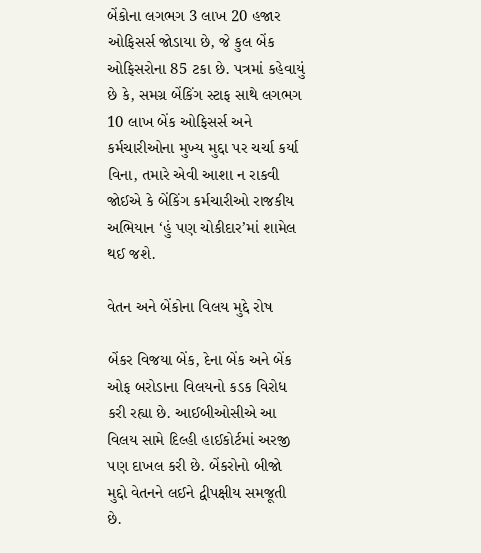બેંકોના લગભગ 3 લાખ 20 હજાર ઓફિસર્સ જોડાયા છે, જે કુલ બેંક ઓફિસરોના 85 ટકા છે. પત્રમાં કહેવાયું છે કે, સમગ્ર બેંકિંગ સ્ટાફ સાથે લગભગ 10 લાખ બેંક ઓફિસર્સ અને કર્મચારીઓના મુખ્ય મુદ્દા પર ચર્ચા કર્યા વિના, તમારે એવી આશા ન રાકવી જોઈએ કે બેંકિંગ કર્મચારીઓ રાજકીય અભિયાન ‘હું પણ ચોકીદાર’માં શામેલ થઈ જશે.

વેતન અને બેંકોના વિલય મુદ્દે રોષ

બેંકર વિજયા બેંક, દેના બેંક અને બેંક ઓફ બરોડાના વિલયનો કડક વિરોધ કરી રહ્યા છે. આઈબીઓસીએ આ વિલય સામે દિલ્હી હાઈકોર્ટમાં અરજી પણ દાખલ કરી છે. બેંકરોનો બીજો મુદ્દો વેતનને લઈને દ્વીપક્ષીય સમજૂતી છે.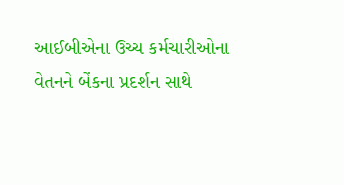આઈબીએના ઉચ્ચ કર્મચારીઓના વેતનને બેંકના પ્રદર્શન સાથે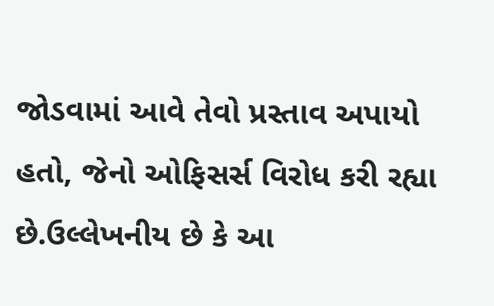જોડવામાં આવે તેવો પ્રસ્તાવ અપાયો હતો, જેનો ઓફિસર્સ વિરોધ કરી રહ્યા છે.ઉલ્લેખનીય છે કે આ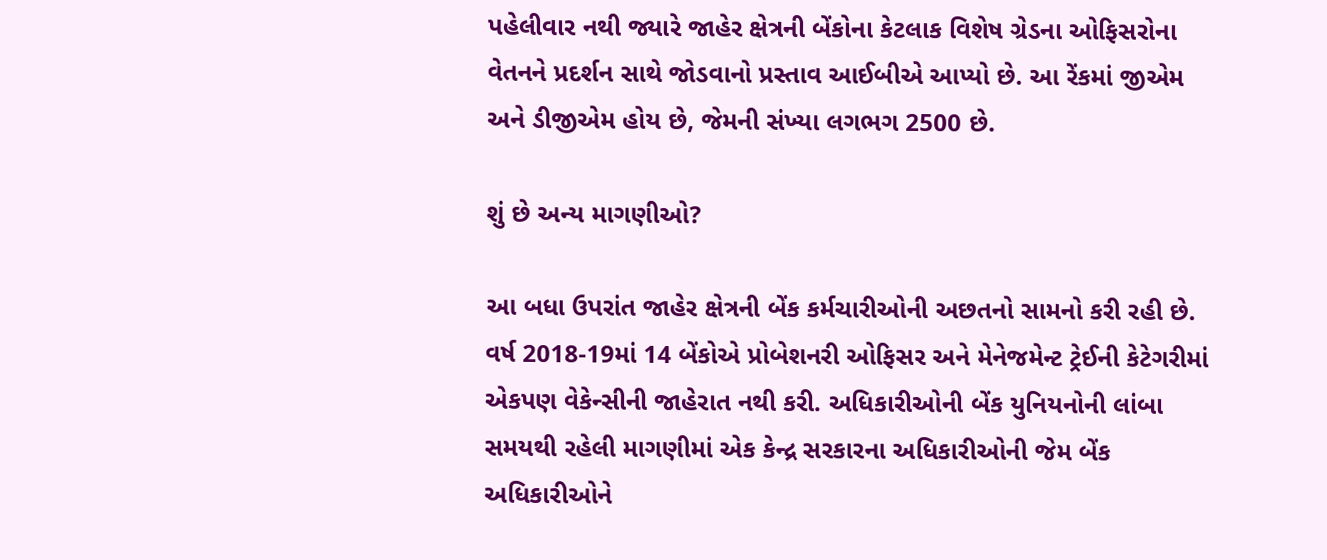પહેલીવાર નથી જ્યારે જાહેર ક્ષેત્રની બેંકોના કેટલાક વિશેષ ગ્રેડના ઓફિસરોના વેતનને પ્રદર્શન સાથે જોડવાનો પ્રસ્તાવ આઈબીએ આપ્યો છે. આ રેંકમાં જીએમ અને ડીજીએમ હોય છે, જેમની સંખ્યા લગભગ 2500 છે.

શું છે અન્ય માગણીઓ?

આ બધા ઉપરાંત જાહેર ક્ષેત્રની બેંક કર્મચારીઓની અછતનો સામનો કરી રહી છે. વર્ષ 2018-19માં 14 બેંકોએ પ્રોબેશનરી ઓફિસર અને મેનેજમેન્ટ ટ્રેઈની કેટેગરીમાં એકપણ વેકેન્સીની જાહેરાત નથી કરી. અધિકારીઓની બેંક યુનિયનોની લાંબા સમયથી રહેલી માગણીમાં એક કેન્દ્ર સરકારના અધિકારીઓની જેમ બેંક અધિકારીઓને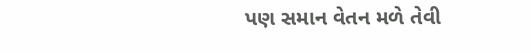પણ સમાન વેતન મળે તેવી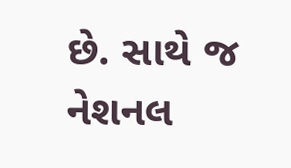છે. સાથે જ નેશનલ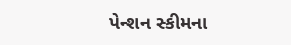પેન્શન સ્કીમના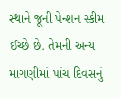સ્થાને જૂની પેન્શન સ્કીમ ઈચ્છે છે. તેમની અન્ય માગણીમાં પાંચ દિવસનું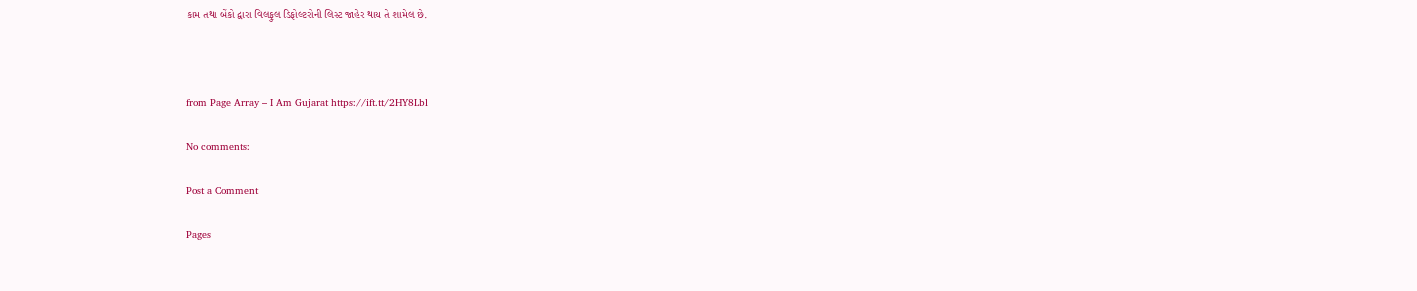કામ તથા બેંકો દ્વારા વિલફુલ ડિફોલ્ટરોની લિસ્ટ જાહેર થાય તે શામેલ છે.



from Page Array – I Am Gujarat https://ift.tt/2HY8Lbl

No comments:

Post a Comment

Pages